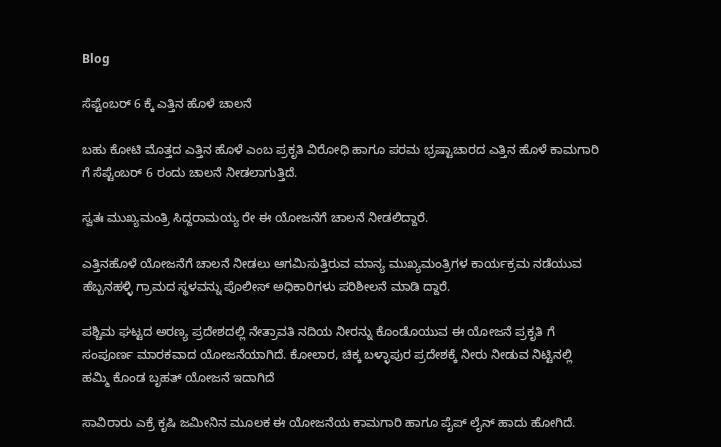Blog

ಸೆಪ್ಟೆಂಬರ್ 6 ಕ್ಕೆ ಎತ್ತಿನ ಹೊಳೆ ಚಾಲನೆ

ಬಹು ಕೋಟಿ ಮೊತ್ತದ ಎತ್ತಿನ ಹೊಳೆ ಎಂಬ ಪ್ರಕೃತಿ ವಿರೋಧಿ ಹಾಗೂ ಪರಮ ಭ್ರಷ್ಟಾಚಾರದ ಎತ್ತಿನ ಹೊಳೆ ಕಾಮಗಾರಿ ಗೆ ಸೆಪ್ಟೆಂಬರ್ 6 ರಂದು ಚಾಲನೆ ನೀಡಲಾಗುತ್ತಿದೆ.

ಸ್ವತಃ ಮುಖ್ಯಮಂತ್ರಿ ಸಿದ್ದರಾಮಯ್ಯ ರೇ ಈ ಯೋಜನೆಗೆ ಚಾಲನೆ ನೀಡಲಿದ್ದಾರೆ.

ಎತ್ತಿನಹೊಳೆ ಯೋಜನೆಗೆ ಚಾಲನೆ ನೀಡಲು ಆಗಮಿಸುತ್ತಿರುವ ಮಾನ್ಯ ಮುಖ್ಯಮಂತ್ರಿಗಳ ಕಾರ್ಯಕ್ರಮ ನಡೆಯುವ ಹೆಬ್ಬನಹಳ್ಳಿ ಗ್ರಾಮದ ಸ್ಥಳವನ್ನು ಪೊಲೀಸ್ ಅಧಿಕಾರಿಗಳು ಪರಿಶೀಲನೆ ಮಾಡಿ ದ್ದಾರೆ.

ಪಶ್ಚಿಮ ಘಟ್ಟದ ಅರಣ್ಯ ಪ್ರದೇಶದಲ್ಲಿ ನೇತ್ರಾವತಿ ನದಿಯ ನೀರನ್ನು ಕೊಂಡೊಯುವ ಈ ಯೋಜನೆ ಪ್ರಕೃತಿ ಗೆ ಸಂಪೂರ್ಣ ಮಾರಕವಾದ ಯೋಜನೆಯಾಗಿದೆ. ಕೋಲಾರ, ಚಿಕ್ಕ ಬಳ್ಳಾಪುರ ಪ್ರದೇಶಕ್ಕೆ ನೀರು ನೀಡುವ ನಿಟ್ಟಿನಲ್ಲಿ ಹಮ್ಮಿ ಕೊಂಡ ಬೃಹತ್ ಯೋಜನೆ ಇದಾಗಿದೆ

ಸಾವಿರಾರು ಎಕ್ರೆ ಕೃಷಿ ಜಮೀನಿನ ಮೂಲಕ ಈ ಯೋಜನೆಯ ಕಾಮಗಾರಿ ಹಾಗೂ ಪೈಪ್ ಲೈನ್ ಹಾದು ಹೋಗಿದೆ.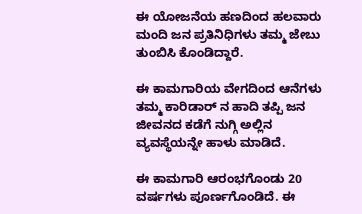ಈ ಯೋಜನೆಯ ಹಣದಿಂದ ಹಲವಾರು ಮಂದಿ ಜನ ಪ್ರತಿನಿಧಿಗಳು ತಮ್ಮ ಜೇಬು ತುಂಬಿಸಿ ಕೊಂಡಿದ್ದಾರೆ.

ಈ ಕಾಮಗಾರಿಯ ವೇಗದಿಂದ ಆನೆಗಳು ತಮ್ಮ ಕಾರಿಡಾರ್ ನ ಹಾದಿ ತಪ್ಪಿ ಜನ ಜೀವನದ ಕಡೆಗೆ ನುಗ್ಗಿ ಅಲ್ಲಿನ ವ್ಯವಸ್ಥೆಯನ್ನೇ ಹಾಳು ಮಾಡಿದೆ.

ಈ ಕಾಮಗಾರಿ ಆರಂಭಗೊಂಡು 20 ವರ್ಷಗಳು ಪೂರ್ಣಗೊಂಡಿದೆ. ಈ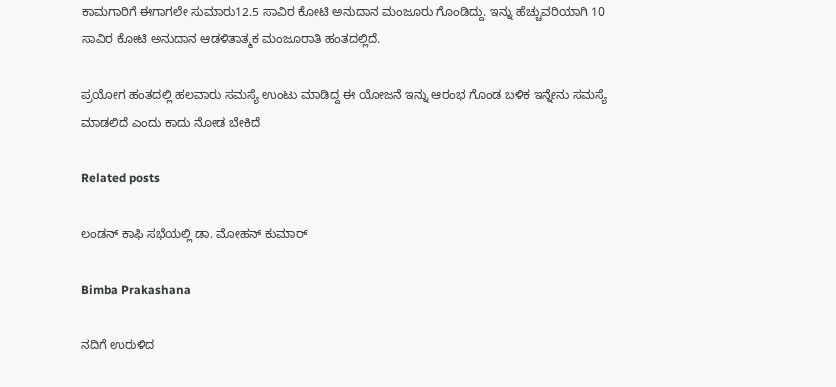ಕಾಮಗಾರಿಗೆ ಈಗಾಗಲೇ ಸುಮಾರು12.5 ಸಾವಿರ ಕೋಟಿ ಅನುದಾನ ಮಂಜೂರು ಗೊಂಡಿದ್ದು. ಇನ್ನು ಹೆಚ್ಚುವರಿಯಾಗಿ 10 ಸಾವಿರ ಕೋಟಿ ಅನುದಾನ ಆಡಳಿತಾತ್ಮಕ ಮಂಜೂರಾತಿ ಹಂತದಲ್ಲಿದೆ.

ಪ್ರಯೋಗ ಹಂತದಲ್ಲಿ ಹಲವಾರು ಸಮಸ್ಯೆ ಉಂಟು ಮಾಡಿದ್ದ ಈ ಯೋಜನೆ ಇನ್ನು ಆರಂಭ ಗೊಂಡ ಬಳಿಕ ಇನ್ನೇನು ಸಮಸ್ಯೆ ಮಾಡಲಿದೆ ಎಂದು ಕಾದು ನೋಡ ಬೇಕಿದೆ

Related posts

ಲಂಡನ್ ಕಾಫಿ ಸಭೆಯಲ್ಲಿ ಡಾ. ಮೋಹನ್ ಕುಮಾರ್

Bimba Prakashana

ನದಿಗೆ ಉರುಳಿದ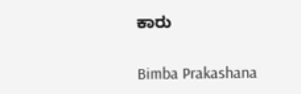ಕಾರು

Bimba Prakashana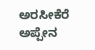ಅರಸೀಕೆರೆ ಅಪ್ಪೇನ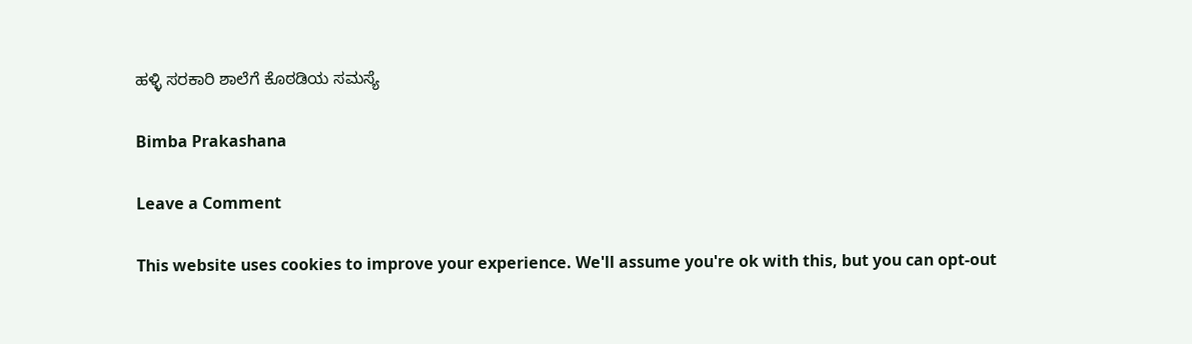ಹಳ್ಳಿ ಸರಕಾರಿ ಶಾಲೆಗೆ ಕೊಠಡಿಯ ಸಮಸ್ಯೆ

Bimba Prakashana

Leave a Comment

This website uses cookies to improve your experience. We'll assume you're ok with this, but you can opt-out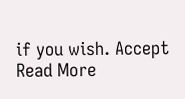if you wish. Accept Read More